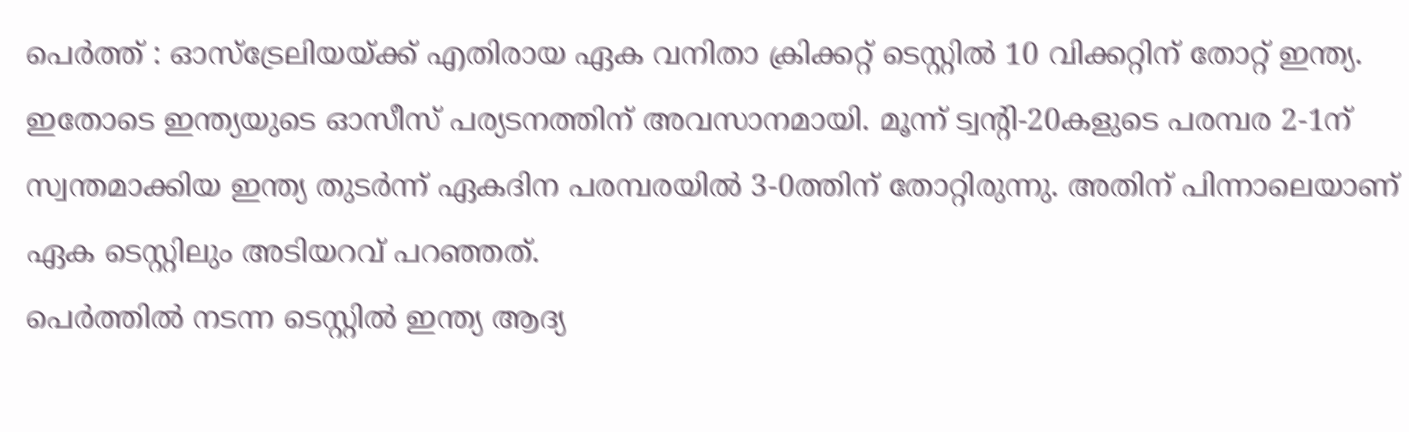പെർത്ത് : ഓസ്ട്രേലിയയ്ക്ക് എതിരായ ഏക വനിതാ ക്രിക്കറ്റ് ടെസ്റ്റിൽ 10 വിക്കറ്റിന് തോറ്റ് ഇന്ത്യ. ഇതോടെ ഇന്ത്യയുടെ ഓസീസ് പര്യടനത്തിന് അവസാനമായി. മൂന്ന് ട്വന്റി-20കളുടെ പരമ്പര 2-1ന് സ്വന്തമാക്കിയ ഇന്ത്യ തുടർന്ന് ഏകദിന പരമ്പരയിൽ 3-0ത്തിന് തോറ്റിരുന്നു. അതിന് പിന്നാലെയാണ് ഏക ടെസ്റ്റിലും അടിയറവ് പറഞ്ഞത്.
പെർത്തിൽ നടന്ന ടെസ്റ്റിൽ ഇന്ത്യ ആദ്യ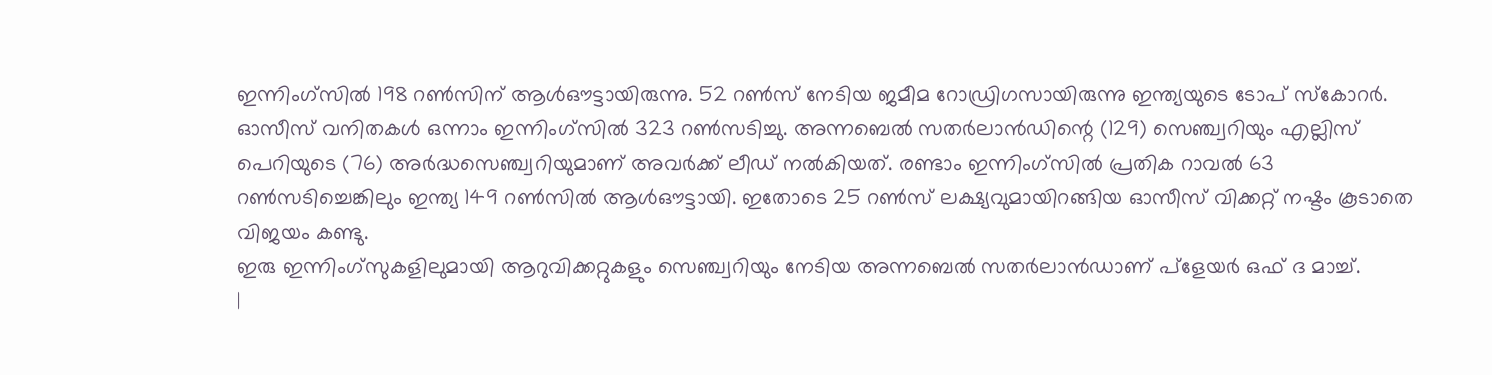ഇന്നിംഗ്സിൽ 198 റൺസിന് ആൾഔട്ടായിരുന്നു. 52 റൺസ് നേടിയ ജമീമ റോഡ്രിഗസായിരുന്നു ഇന്ത്യയുടെ ടോപ് സ്കോറർ. ഓസീസ് വനിതകൾ ഒന്നാം ഇന്നിംഗ്സിൽ 323 റൺസടിച്ചു. അന്നബെൽ സതർലാൻഡിന്റെ (129) സെഞ്ച്വറിയും എല്ലിസ് പെറിയുടെ (76) അർദ്ധസെഞ്ച്വറിയുമാണ് അവർക്ക് ലീഡ് നൽകിയത്. രണ്ടാം ഇന്നിംഗ്സിൽ പ്രതിക റാവൽ 63 റൺസടിച്ചെങ്കിലും ഇന്ത്യ 149 റൺസിൽ ആൾഔട്ടായി. ഇതോടെ 25 റൺസ് ലക്ഷ്യവുമായിറങ്ങിയ ഓസീസ് വിക്കറ്റ് നഷ്ടം കൂടാതെ വിജയം കണ്ടു.
ഇരു ഇന്നിംഗ്സുകളിലുമായി ആറുവിക്കറ്റുകളും സെഞ്ച്വറിയും നേടിയ അന്നബെൽ സതർലാൻഡാണ് പ്ളേയർ ഒഫ് ദ മാച്ച്.
|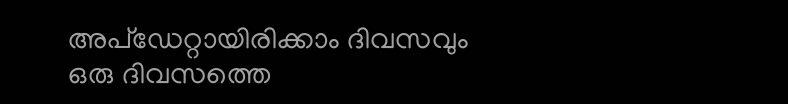അപ്ഡേറ്റായിരിക്കാം ദിവസവും
ഒരു ദിവസത്തെ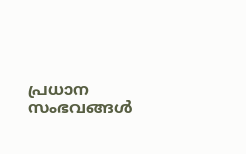പ്രധാന സംഭവങ്ങൾ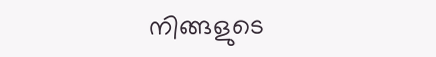നിങ്ങളുടെ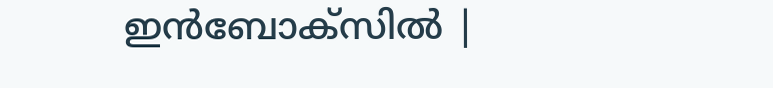ഇൻബോക്സിൽ |